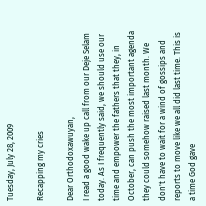Tuesday, July 28, 2009

Recapping my cries

Dear Orthodoxawuyan,
I read a good wake up call from our Deje Selam today. As I frequently said, we should use our time and empower the fathers that they, in October, can push the most important agenda they could somehow raised last month. We don't have to wait for a wind of gossips and reports to move like we all did last time. This is a time God gave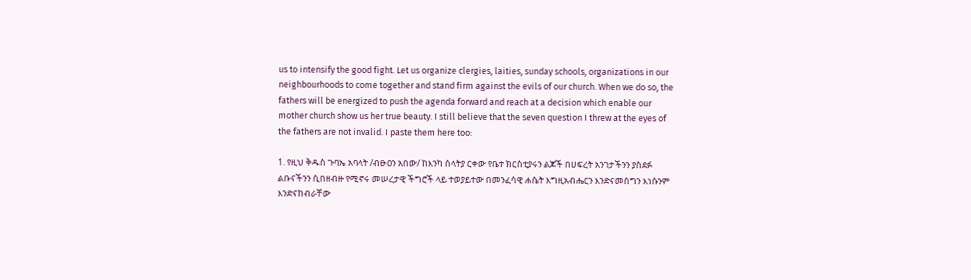us to intensify the good fight. Let us organize clergies, laities, sunday schools, organizations in our neighbourhoods to come together and stand firm against the evils of our church. When we do so, the fathers will be energized to push the agenda forward and reach at a decision which enable our mother church show us her true beauty. I still believe that the seven question I threw at the eyes of the fathers are not invalid. I paste them here too:

1. የዚህ ቅዱስ ጉባኤ አባላት /ብፁዐን አበው/ ከእንካ ሰላትያ ርቀው የቤተ ክርስቲያሩን ልጆች በሀፍረት አንገታችንን ያስደፉ ልቡናችንን ሲበዘብዙ የሚኖሩ መሠረታዊ ችግሮች ላይ ተወያይተው በመንፈሳዊ ሐሴት እግዚአብሔርን እንድናመሰግን እነሱንም እንድናከብራቸው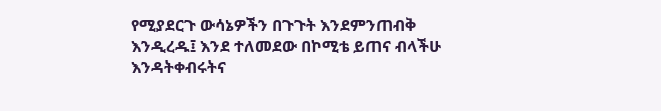የሚያደርጉ ውሳኔዎችን በጉጉት እንደምንጠብቅ እንዲረዱ፤ እንደ ተለመደው በኮሚቴ ይጠና ብላችሁ እንዳትቀብሩትና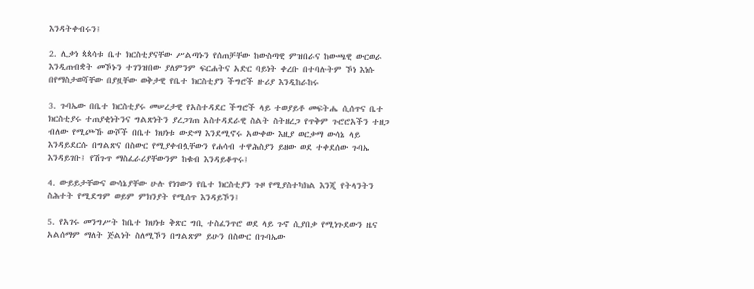እንዳትቀብሩን፤

2. ሊቃነ ጳጳሳቱ ቤተ ክርስቲያናቸው ሥልጣኑን የሰጠቻቸው ከውስጣዊ ምዝበራና ከውጫዊ ውርወራ እንዲጠብቋት መኾኑን ተገንዝበው ያለምንም ፍርሐትና አድር ባይነት ቀረቡ በተባሉትም ኾነ እነሱ በየማስታወሻቸው በያዟቸው ወቅታዊ የቤተ ክርስቲያን ችግሮች ዙሪያ እንዲከራከሩ

3. ጉባኤው በቤተ ክርስቲያሩ መሠረታዊ የአስተዳደር ችግሮች ላይ ተወያይቶ መፍትሔ ሲሰጥና ቤተ ክርስቲያሩ ተጠያቂነትንና ግልጽነትን ያረጋገጠ አስተዳደራዊ ስልት ስትዘረጋ የጥቅም ጉሮሮአችን ተዘጋ ብለው የሚጮኹ ውሾች በቤተ ክህነቱ ውድማ እንደሚኖሩ አውቀው እዚያ ወርቃማ ውሳኔ ላይ እንዳይደርሱ በግልጽና በስውር የሚያቀብሏቸውን የሐሳብ ተዋሕስያን ይዘው ወደ ተቀደሰው ጉባኤ እንዳይገቡ፤ የሽጉጥ ማስፈራሪያቸውንም ከቁብ እንዳይቆጥሩ፤

4. ውይይታቸውና ውሳኔያቸው ሁሉ የነገውን የቤተ ክርስቲያን ጉዞ የሚያስተካክል እንጂ የትላንትን ስሕተት የሚደግም ወይም ምክንያት የሚሰጥ እንዳይኾን፤

5. የአገሩ መንግሥት ከቤተ ክህነቱ ቅጽር ግቢ ተስፈንጥሮ ወደ ላይ ጉኖ ሲያበቃ የሚነጉደውን ዜና አልሰማም ማለት ጅልነት ስለሚኾን በግልጽም ይሁን በስውር በጉባኤው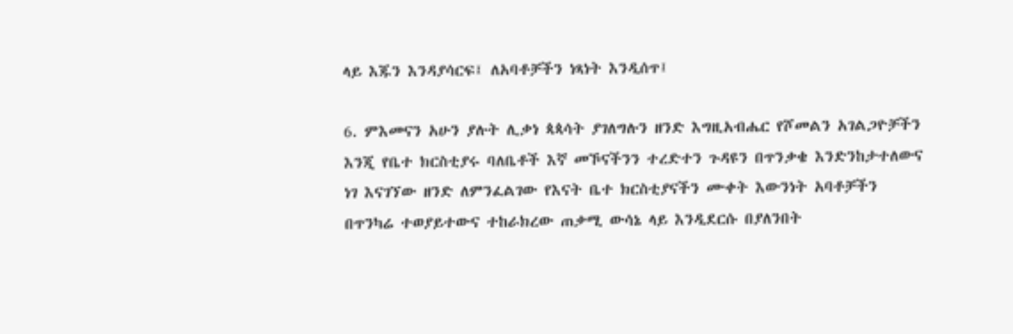ላይ እጁን እንዳያሳርፍ፤ ለአባቶቻችን ነጻነት እንዲሰጥ፤

6. ምእመናን አሁን ያሉት ሊቃነ ጳጳሳት ያገለግሉን ዘንድ እግዚአብሔር የሾመልን አገልጋዮቻችን እንጂ የቤተ ክርስቲያሩ ባለቤቶች እኛ መኾናችንን ተረድተን ጉዳዩን በጥንቃቄ እንድንከታተለውና ነገ እናገኘው ዘንድ ለምንፈልገው የእናት ቤተ ክርስቲያናችን ሙቀት እውንነት አባቶቻችን በጥንካሬ ተወያይተውና ተከራክረው ጠቃሚ ውሳኔ ላይ እንዲደርሱ በያለንበት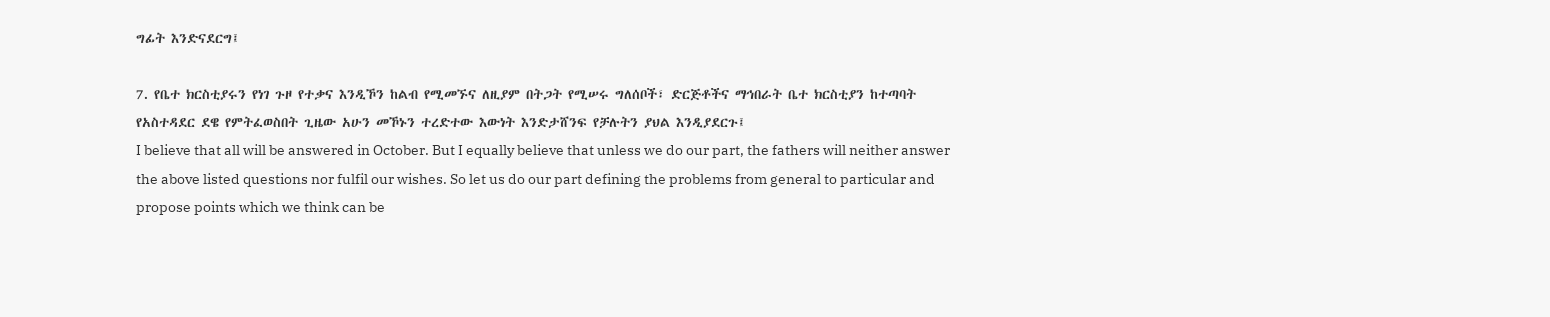ግፊት እንድናደርግ፤

7. የቤተ ክርስቲያሩን የነገ ጉዞ የተቃና እንዲኾን ከልብ የሚመኙና ለዚያም በትጋት የሚሠሩ ግለሰቦች፣ ድርጅቶችና ማኅበራት ቤተ ክርስቲያን ከተጣባት የአስተዳደር ደዌ የምትፈወስበት ጊዜው አሁን መኾኑን ተረድተው እውነት እንድታሸንፍ የቻሉትን ያህል እንዲያደርጉ፤
I believe that all will be answered in October. But I equally believe that unless we do our part, the fathers will neither answer the above listed questions nor fulfil our wishes. So let us do our part defining the problems from general to particular and propose points which we think can be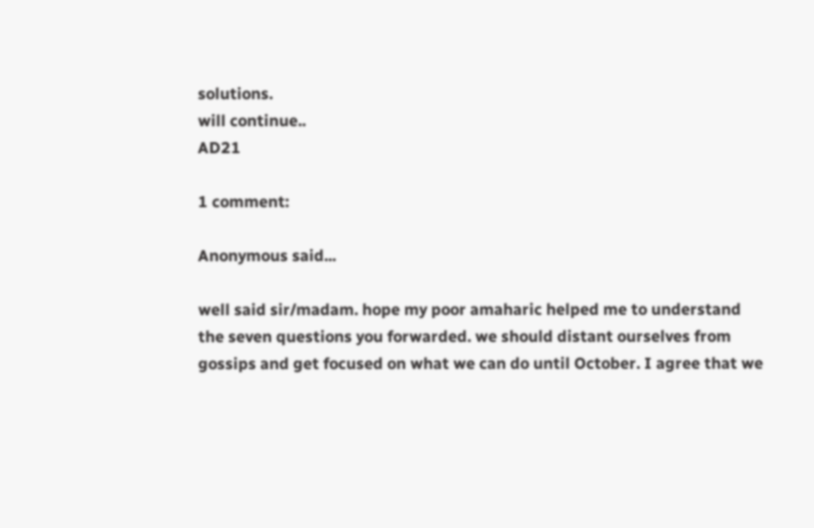solutions.
will continue..
AD21

1 comment:

Anonymous said...

well said sir/madam. hope my poor amaharic helped me to understand the seven questions you forwarded. we should distant ourselves from gossips and get focused on what we can do until October. I agree that we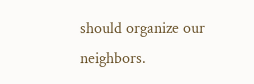should organize our neighbors.